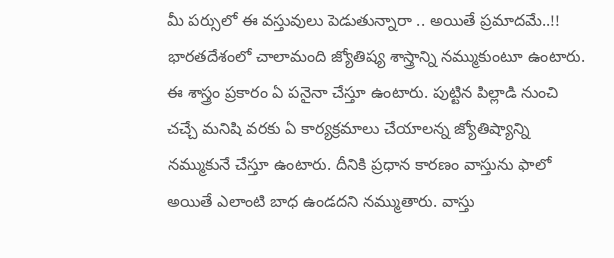మీ పర్సులో ఈ వస్తువులు పెడుతున్నారా .. అయితే ప్రమాదమే..!!
భారతదేశంలో చాలామంది జ్యోతిష్య శాస్త్రాన్ని నమ్ముకుంటూ ఉంటారు. ఈ శాస్త్రం ప్రకారం ఏ పనైనా చేస్తూ ఉంటారు. పుట్టిన పిల్లాడి నుంచి చచ్చే మనిషి వరకు ఏ కార్యక్రమాలు చేయాలన్న జ్యోతిష్యాన్ని నమ్ముకునే చేస్తూ ఉంటారు. దీనికి ప్రధాన కారణం వాస్తును ఫాలో అయితే ఎలాంటి బాధ ఉండదని నమ్ముతారు. వాస్తు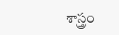శాస్త్రం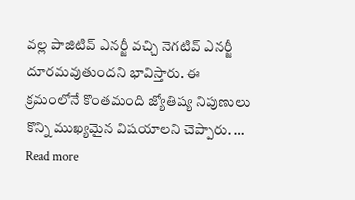వల్ల పాజిటివ్ ఎనర్జీ వచ్చి నెగటివ్ ఎనర్జీ దూరమవుతుందని భావిస్తారు. ఈ క్రమంలోనే కొంతమంది జ్యోతిష్య నిపుణులు కొన్ని ముఖ్యమైన విషయాలని చెప్పారు. … Read more